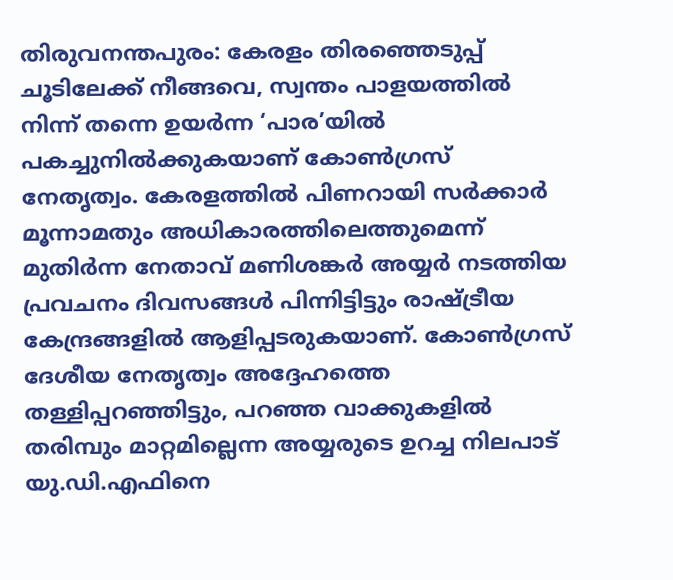തിരുവനന്തപുരം: കേരളം തിരഞ്ഞെടുപ്പ് ചൂടിലേക്ക് നീങ്ങവെ, സ്വന്തം പാളയത്തിൽ നിന്ന് തന്നെ ഉയർന്ന ‘പാര’യിൽ പകച്ചുനിൽക്കുകയാണ് കോൺഗ്രസ് നേതൃത്വം. കേരളത്തിൽ പിണറായി സർക്കാർ മൂന്നാമതും അധികാരത്തിലെത്തുമെന്ന് മുതിർന്ന നേതാവ് മണിശങ്കർ അയ്യർ നടത്തിയ പ്രവചനം ദിവസങ്ങൾ പിന്നിട്ടിട്ടും രാഷ്ട്രീയ കേന്ദ്രങ്ങളിൽ ആളിപ്പടരുകയാണ്. കോൺഗ്രസ് ദേശീയ നേതൃത്വം അദ്ദേഹത്തെ തള്ളിപ്പറഞ്ഞിട്ടും, പറഞ്ഞ വാക്കുകളിൽ തരിമ്പും മാറ്റമില്ലെന്ന അയ്യരുടെ ഉറച്ച നിലപാട് യു.ഡി.എഫിനെ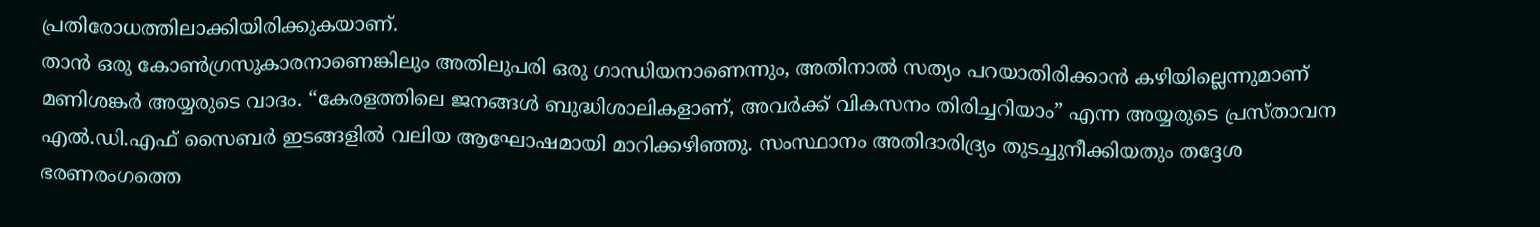പ്രതിരോധത്തിലാക്കിയിരിക്കുകയാണ്.
താൻ ഒരു കോൺഗ്രസുകാരനാണെങ്കിലും അതിലുപരി ഒരു ഗാന്ധിയനാണെന്നും, അതിനാൽ സത്യം പറയാതിരിക്കാൻ കഴിയില്ലെന്നുമാണ് മണിശങ്കർ അയ്യരുടെ വാദം. “കേരളത്തിലെ ജനങ്ങൾ ബുദ്ധിശാലികളാണ്, അവർക്ക് വികസനം തിരിച്ചറിയാം” എന്ന അയ്യരുടെ പ്രസ്താവന എൽ.ഡി.എഫ് സൈബർ ഇടങ്ങളിൽ വലിയ ആഘോഷമായി മാറിക്കഴിഞ്ഞു. സംസ്ഥാനം അതിദാരിദ്ര്യം തുടച്ചുനീക്കിയതും തദ്ദേശ ഭരണരംഗത്തെ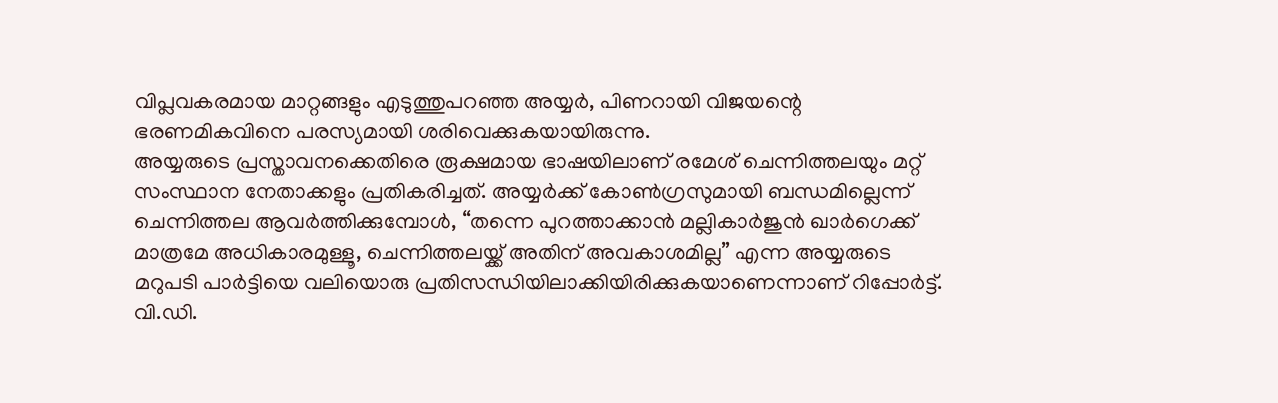വിപ്ലവകരമായ മാറ്റങ്ങളും എടുത്തുപറഞ്ഞ അയ്യർ, പിണറായി വിജയന്റെ ഭരണമികവിനെ പരസ്യമായി ശരിവെക്കുകയായിരുന്നു.
അയ്യരുടെ പ്രസ്താവനക്കെതിരെ രൂക്ഷമായ ഭാഷയിലാണ് രമേശ് ചെന്നിത്തലയും മറ്റ് സംസ്ഥാന നേതാക്കളും പ്രതികരിച്ചത്. അയ്യർക്ക് കോൺഗ്രസുമായി ബന്ധമില്ലെന്ന് ചെന്നിത്തല ആവർത്തിക്കുമ്പോൾ, “തന്നെ പുറത്താക്കാൻ മല്ലികാർജുൻ ഖാർഗെക്ക് മാത്രമേ അധികാരമുള്ളൂ, ചെന്നിത്തലയ്ക്ക് അതിന് അവകാശമില്ല” എന്ന അയ്യരുടെ മറുപടി പാർട്ടിയെ വലിയൊരു പ്രതിസന്ധിയിലാക്കിയിരിക്കുകയാണെന്നാണ് റിപ്പോർട്ട്. വി.ഡി.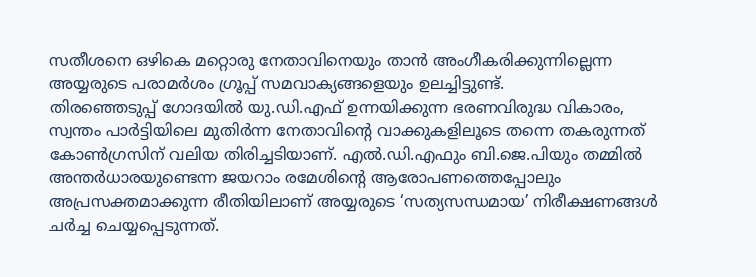സതീശനെ ഒഴികെ മറ്റൊരു നേതാവിനെയും താൻ അംഗീകരിക്കുന്നില്ലെന്ന അയ്യരുടെ പരാമർശം ഗ്രൂപ്പ് സമവാക്യങ്ങളെയും ഉലച്ചിട്ടുണ്ട്.
തിരഞ്ഞെടുപ്പ് ഗോദയിൽ യു.ഡി.എഫ് ഉന്നയിക്കുന്ന ഭരണവിരുദ്ധ വികാരം, സ്വന്തം പാർട്ടിയിലെ മുതിർന്ന നേതാവിന്റെ വാക്കുകളിലൂടെ തന്നെ തകരുന്നത് കോൺഗ്രസിന് വലിയ തിരിച്ചടിയാണ്. എൽ.ഡി.എഫും ബി.ജെ.പിയും തമ്മിൽ അന്തർധാരയുണ്ടെന്ന ജയറാം രമേശിന്റെ ആരോപണത്തെപ്പോലും അപ്രസക്തമാക്കുന്ന രീതിയിലാണ് അയ്യരുടെ ‘സത്യസന്ധമായ’ നിരീക്ഷണങ്ങൾ ചർച്ച ചെയ്യപ്പെടുന്നത്.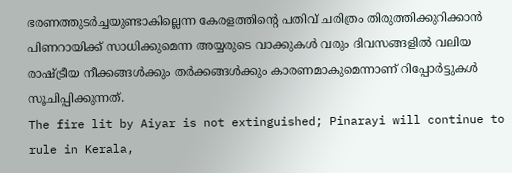ഭരണത്തുടർച്ചയുണ്ടാകില്ലെന്ന കേരളത്തിന്റെ പതിവ് ചരിത്രം തിരുത്തിക്കുറിക്കാൻ പിണറായിക്ക് സാധിക്കുമെന്ന അയ്യരുടെ വാക്കുകൾ വരും ദിവസങ്ങളിൽ വലിയ രാഷ്ട്രീയ നീക്കങ്ങൾക്കും തർക്കങ്ങൾക്കും കാരണമാകുമെന്നാണ് റിപ്പോർട്ടുകൾ സൂചിപ്പിക്കുന്നത്.
The fire lit by Aiyar is not extinguished; Pinarayi will continue to rule in Kerala,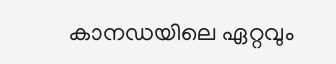കാനഡയിലെ ഏറ്റവും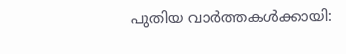പുതിയ വാർത്തകൾക്കായി: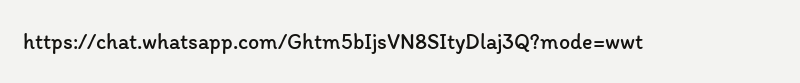https://chat.whatsapp.com/Ghtm5bIjsVN8SItyDlaj3Q?mode=wwt